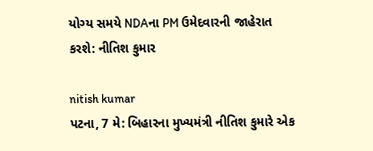યોગ્ય સમયે NDAના PM ઉમેદવારની જાહેરાત કરશે: નીતિશ કુમાર

nitish kumar
પટના, 7 મે: બિહારના મુખ્યમંત્રી નીતિશ કુમારે એક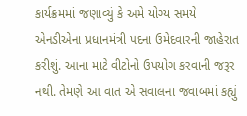કાર્યક્રમમાં જણાવ્યું કે અમે યોગ્ય સમયે એનડીએના પ્રધાનમંત્રી પદના ઉમેદવારની જાહેરાત કરીશું. આના માટે વીટોનો ઉપયોગ કરવાની જરૂર નથી. તેમણે આ વાત એ સવાલના જવાબમાં કહ્યું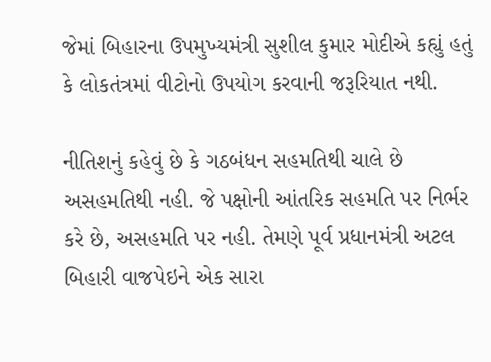જેમાં બિહારના ઉપમુખ્યમંત્રી સુશીલ કુમાર મોદીએ કહ્યું હતું કે લોકતંત્રમાં વીટોનો ઉપયોગ કરવાની જરૂરિયાત નથી.

નીતિશનું કહેવું છે કે ગઠબંધન સહમતિથી ચાલે છે અસહમતિથી નહી. જે પક્ષોની આંતરિક સહમતિ પર નિર્ભર કરે છે, અસહમતિ પર નહી. તેમણે પૂર્વ પ્રધાનમંત્રી અટલ બિહારી વાજપેઇને એક સારા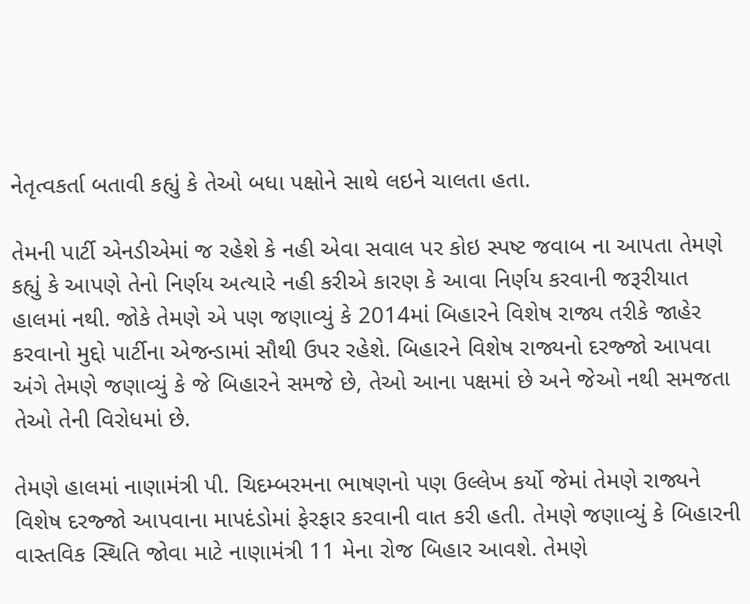નેતૃત્વકર્તા બતાવી કહ્યું કે તેઓ બધા પક્ષોને સાથે લઇને ચાલતા હતા.

તેમની પાર્ટી એનડીએમાં જ રહેશે કે નહી એવા સવાલ પર કોઇ સ્પષ્ટ જવાબ ના આપતા તેમણે કહ્યું કે આપણે તેનો નિર્ણય અત્યારે નહી કરીએ કારણ કે આવા નિર્ણય કરવાની જરૂરીયાત હાલમાં નથી. જોકે તેમણે એ પણ જણાવ્યું કે 2014માં બિહારને વિશેષ રાજ્ય તરીકે જાહેર કરવાનો મુદ્દો પાર્ટીના એજન્ડામાં સૌથી ઉપર રહેશે. બિહારને વિશેષ રાજ્યનો દરજ્જો આપવા અંગે તેમણે જણાવ્યું કે જે બિહારને સમજે છે, તેઓ આના પક્ષમાં છે અને જેઓ નથી સમજતા તેઓ તેની વિરોધમાં છે.

તેમણે હાલમાં નાણામંત્રી પી. ચિદમ્બરમના ભાષણનો પણ ઉલ્લેખ કર્યો જેમાં તેમણે રાજ્યને વિશેષ દરજ્જો આપવાના માપદંડોમાં ફેરફાર કરવાની વાત કરી હતી. તેમણે જણાવ્યું કે બિહારની વાસ્તવિક સ્થિતિ જોવા માટે નાણામંત્રી 11 મેના રોજ બિહાર આવશે. તેમણે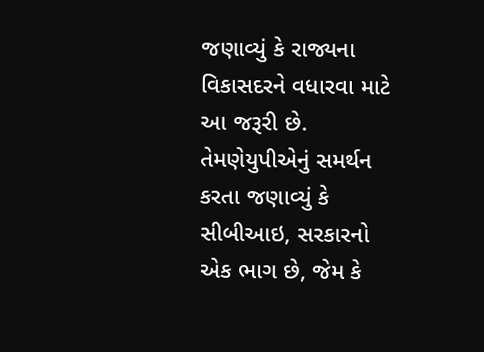જણાવ્યું કે રાજ્યના વિકાસદરને વધારવા માટે આ જરૂરી છે. તેમણેયુપીએનું સમર્થન કરતા જણાવ્યું કે સીબીઆઇ, સરકારનો એક ભાગ છે, જેમ કે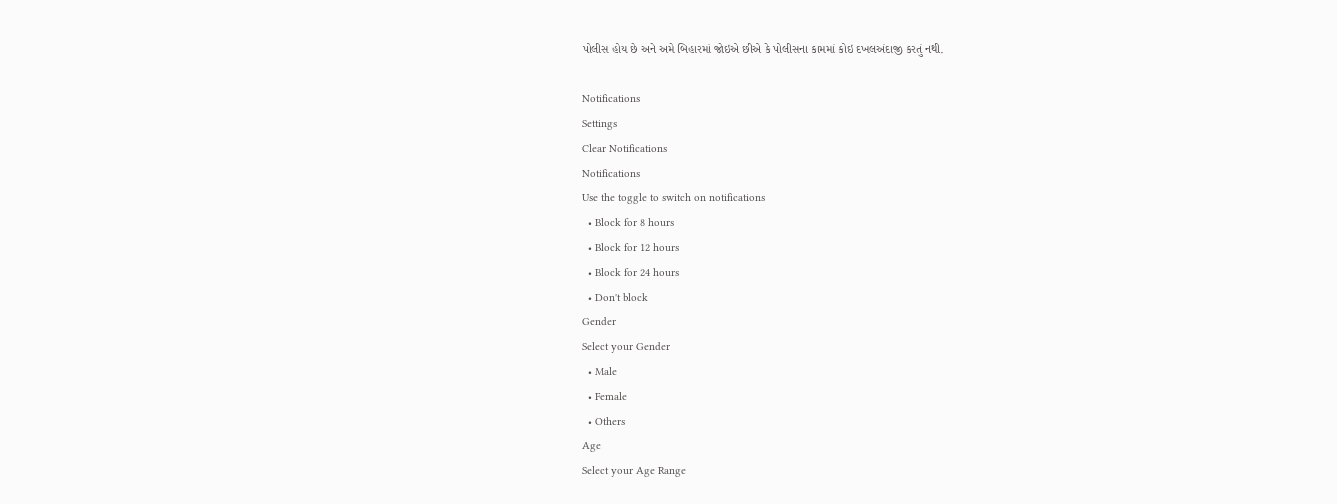પોલીસ હોય છે અને અમે બિહારમાં જોઇએ છીએ કે પોલીસના કામમાં કોઇ દખલઅંદાજી કરતું નથી.

Notifications
Settings
Clear Notifications
Notifications
Use the toggle to switch on notifications
  • Block for 8 hours
  • Block for 12 hours
  • Block for 24 hours
  • Don't block
Gender
Select your Gender
  • Male
  • Female
  • Others
Age
Select your Age Range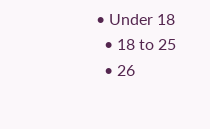• Under 18
  • 18 to 25
  • 26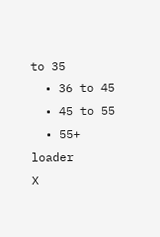to 35
  • 36 to 45
  • 45 to 55
  • 55+
loader
X